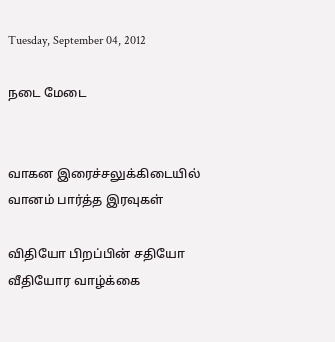Tuesday, September 04, 2012

நடை மேடை


வாகன இரைச்சலுக்கிடையில்
வானம் பார்த்த இரவுகள்

விதியோ பிறப்பின் சதியோ
வீதியோர வாழ்க்கை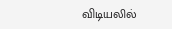விடியலில்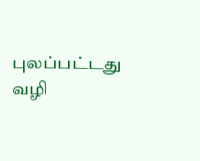புலப்பட்டது வழி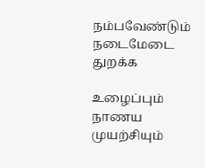நம்பவேண்டும் நடைமேடை துறக்க

உழைப்பும் நாணய முயற்சியும்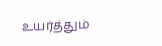உயர்த்தும்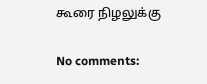கூரை நிழலுக்கு

No comments: